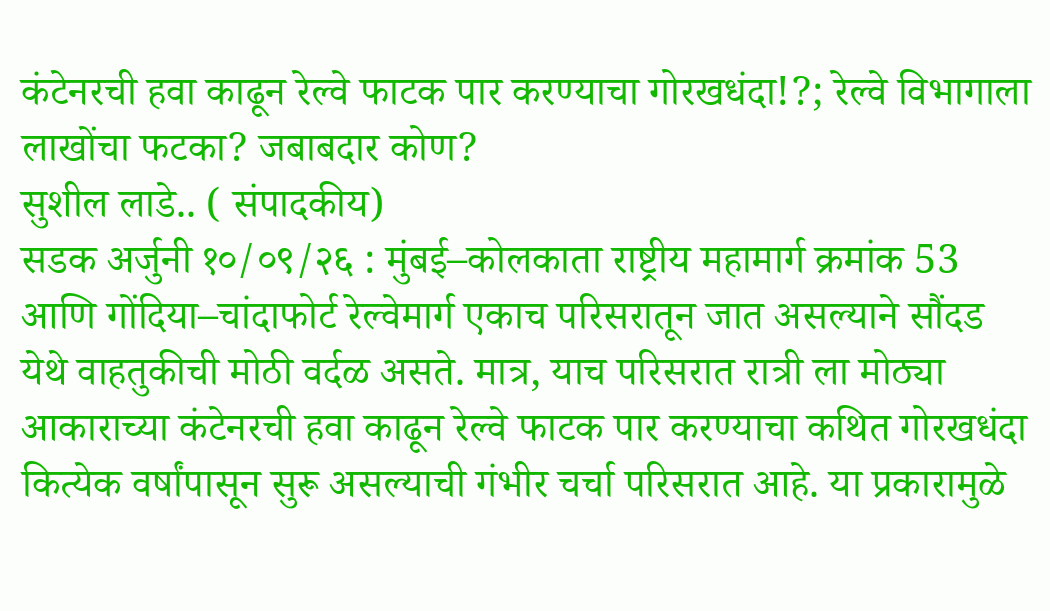कंटेनरची हवा काढून रेल्वे फाटक पार करण्याचा गोरखधंदा!?; रेल्वे विभागाला लाखोंचा फटका? जबाबदार कोण?
सुशील लाडे.. ( संपादकीय)
सडक अर्जुनी १०/०९/२६ : मुंबई–कोलकाता राष्ट्रीय महामार्ग क्रमांक 53 आणि गोंदिया–चांदाफोर्ट रेल्वेमार्ग एकाच परिसरातून जात असल्याने सौंदड येथे वाहतुकीची मोठी वर्दळ असते. मात्र, याच परिसरात रात्री ला मोठ्या आकाराच्या कंटेनरची हवा काढून रेल्वे फाटक पार करण्याचा कथित गोरखधंदा कित्येक वर्षांपासून सुरू असल्याची गंभीर चर्चा परिसरात आहे. या प्रकारामुळे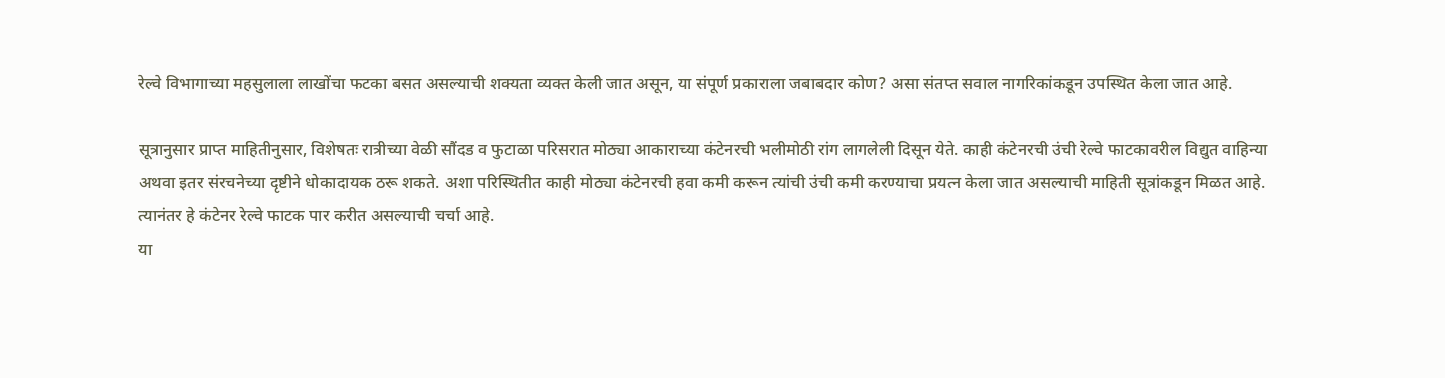रेल्वे विभागाच्या महसुलाला लाखोंचा फटका बसत असल्याची शक्यता व्यक्त केली जात असून, या संपूर्ण प्रकाराला जबाबदार कोण? असा संतप्त सवाल नागरिकांकडून उपस्थित केला जात आहे.

सूत्रानुसार प्राप्त माहितीनुसार, विशेषतः रात्रीच्या वेळी सौंदड व फुटाळा परिसरात मोठ्या आकाराच्या कंटेनरची भलीमोठी रांग लागलेली दिसून येते. काही कंटेनरची उंची रेल्वे फाटकावरील विद्युत वाहिन्या अथवा इतर संरचनेच्या दृष्टीने धोकादायक ठरू शकते. अशा परिस्थितीत काही मोठ्या कंटेनरची हवा कमी करून त्यांची उंची कमी करण्याचा प्रयत्न केला जात असल्याची माहिती सूत्रांकडून मिळत आहे. त्यानंतर हे कंटेनर रेल्वे फाटक पार करीत असल्याची चर्चा आहे.
या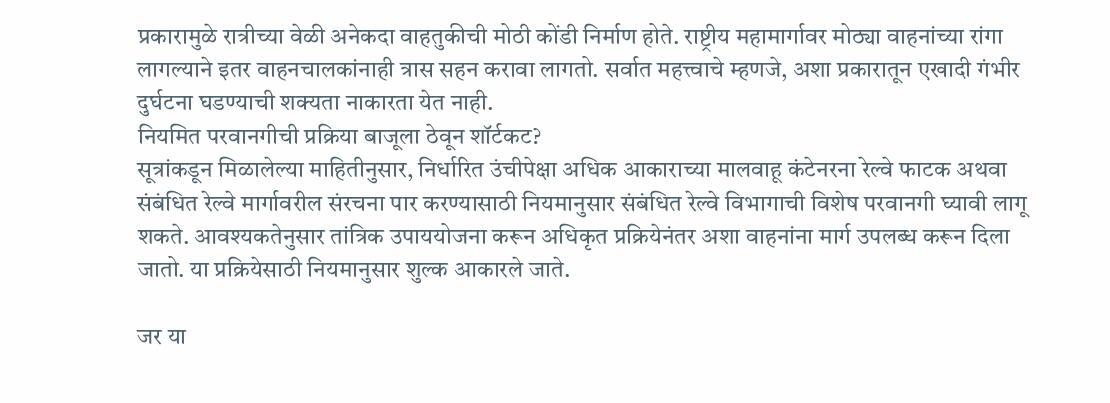प्रकारामुळे रात्रीच्या वेळी अनेकदा वाहतुकीची मोठी कोंडी निर्माण होते. राष्ट्रीय महामार्गावर मोठ्या वाहनांच्या रांगा लागल्याने इतर वाहनचालकांनाही त्रास सहन करावा लागतो. सर्वात महत्त्वाचे म्हणजे, अशा प्रकारातून एखादी गंभीर दुर्घटना घडण्याची शक्यता नाकारता येत नाही.
नियमित परवानगीची प्रक्रिया बाजूला ठेवून शॉर्टकट?
सूत्रांकडून मिळालेल्या माहितीनुसार, निर्धारित उंचीपेक्षा अधिक आकाराच्या मालवाहू कंटेनरना रेल्वे फाटक अथवा संबंधित रेल्वे मार्गावरील संरचना पार करण्यासाठी नियमानुसार संबंधित रेल्वे विभागाची विशेष परवानगी घ्यावी लागू शकते. आवश्यकतेनुसार तांत्रिक उपाययोजना करून अधिकृत प्रक्रियेनंतर अशा वाहनांना मार्ग उपलब्ध करून दिला जातो. या प्रक्रियेसाठी नियमानुसार शुल्क आकारले जाते.

जर या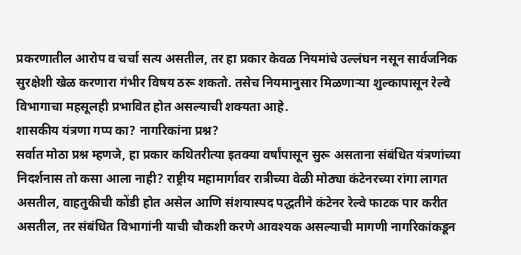प्रकरणातील आरोप व चर्चा सत्य असतील, तर हा प्रकार केवळ नियमांचे उल्लंघन नसून सार्वजनिक सुरक्षेशी खेळ करणारा गंभीर विषय ठरू शकतो. तसेच नियमानुसार मिळणाऱ्या शुल्कापासून रेल्वे विभागाचा महसूलही प्रभावित होत असल्याची शक्यता आहे.
शासकीय यंत्रणा गप्प का? नागरिकांना प्रश्न?
सर्वात मोठा प्रश्न म्हणजे, हा प्रकार कथितरीत्या इतक्या वर्षांपासून सुरू असताना संबंधित यंत्रणांच्या निदर्शनास तो कसा आला नाही? राष्ट्रीय महामार्गावर रात्रीच्या वेळी मोठ्या कंटेनरच्या रांगा लागत असतील, वाहतुकीची कोंडी होत असेल आणि संशयास्पद पद्धतीने कंटेनर रेल्वे फाटक पार करीत असतील, तर संबंधित विभागांनी याची चौकशी करणे आवश्यक असल्याची मागणी नागरिकांकडून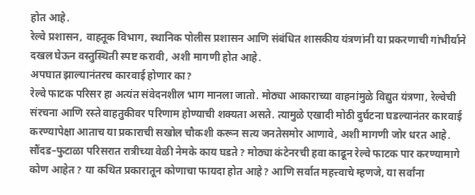होत आहे.
रेल्वे प्रशासन, वाहतूक विभाग, स्थानिक पोलीस प्रशासन आणि संबंधित शासकीय यंत्रणांनी या प्रकरणाची गांभीर्याने दखल घेऊन वस्तुस्थिती स्पष्ट करावी, अशी मागणी होत आहे.
अपघात झाल्यानंतरच कारवाई होणार का?
रेल्वे फाटक परिसर हा अत्यंत संवेदनशील भाग मानला जातो. मोठ्या आकाराच्या वाहनांमुळे विद्युत यंत्रणा, रेल्वेची संरचना आणि रस्ते वाहतुकीवर परिणाम होण्याची शक्यता असते. त्यामुळे एखादी मोठी दुर्घटना घडल्यानंतर कारवाई करण्यापेक्षा आताच या प्रकाराची सखोल चौकशी करून सत्य जनतेसमोर आणावे, अशी मागणी जोर धरत आहे.
सौंदड–फुटाळा परिसरात रात्रीच्या वेळी नेमके काय घडते? मोठ्या कंटेनरची हवा काढून रेल्वे फाटक पार करण्यामागे कोण आहेत? या कथित प्रकारातून कोणाचा फायदा होत आहे? आणि सर्वात महत्त्वाचे म्हणजे, या सर्वांना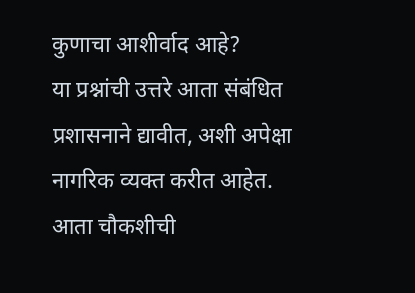कुणाचा आशीर्वाद आहे?
या प्रश्नांची उत्तरे आता संबंधित प्रशासनाने द्यावीत, अशी अपेक्षा नागरिक व्यक्त करीत आहेत.
आता चौकशीची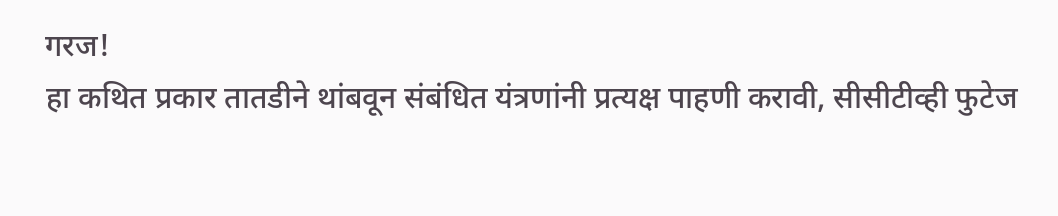गरज!
हा कथित प्रकार तातडीने थांबवून संबंधित यंत्रणांनी प्रत्यक्ष पाहणी करावी, सीसीटीव्ही फुटेज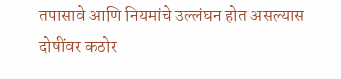तपासावे आणि नियमांचे उल्लंघन होत असल्यास दोषींवर कठोर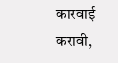कारवाई करावी,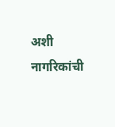अशी नागरिकांची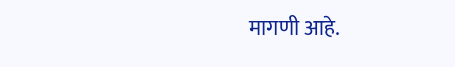मागणी आहे.